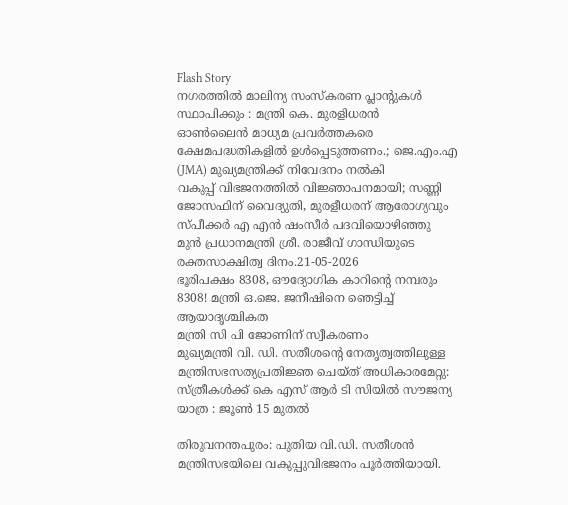Flash Story
നഗരത്തിൽ മാലിന്യ സംസ്‌കരണ പ്ലാൻ്റുകൾ സ്ഥാപിക്കും : മന്ത്രി കെ. മുരളിധരൻ
ഓൺലൈൻ മാധ്യമ പ്രവർത്തകരെ ക്ഷേമപദ്ധതികളിൽ ഉൾപ്പെടുത്തണം.; ജെ.എം.എ (JMA) മുഖ്യമന്ത്രിക്ക് നിവേദനം നൽകി
വകുപ്പ് വിഭജനത്തിൽ വിജ്ഞാപനമായി; സണ്ണി ജോസഫിന് വൈദ്യുതി, മുരളീധരന് ആരോഗ്യവും
സ്പീക്കർ എ എൻ ഷംസീർ പദവിയൊഴിഞ്ഞു
മുൻ പ്രധാനമന്ത്രി ശ്രീ. രാജീവ് ഗാന്ധിയുടെ രക്തസാക്ഷിത്വ ദിനം.21-05-2026
ഭൂരിപക്ഷം 8308, ഔദ്യോഗിക കാറിന്റെ നമ്പരും 8308! മന്ത്രി ഒ.ജെ. ജനീഷിനെ ഞെട്ടിച്ച് ആയാദൃശ്ചികത
മന്ത്രി സി പി ജോണിന് സ്വീകരണം
മുഖ്യമന്ത്രി വി. ഡി. സതീശന്റെ നേതൃത്വത്തിലുള്ള മന്ത്രിസഭസത്യപ്രതിജ്ഞ ചെയ്ത് അധികാരമേറ്റു:
സ്ത്രീകൾക്ക് കെ എസ് ആർ ടി സിയിൽ സൗജന്യ യാത്ര : ജൂൺ 15 മുതൽ

തിരുവനന്തപുരം: പുതിയ വി.ഡി. സതീശൻ മന്ത്രിസഭയിലെ വകുപ്പുവിഭജനം പൂർത്തിയായി.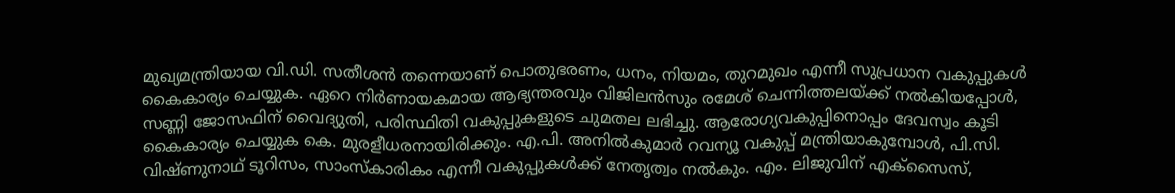മുഖ്യമന്ത്രിയായ വി.ഡി. സതീശൻ തന്നെയാണ് പൊതുഭരണം, ധനം, നിയമം, തുറമുഖം എന്നീ സുപ്രധാന വകുപ്പുകൾ കൈകാര്യം ചെയ്യുക. ഏറെ നിർണായകമായ ആഭ്യന്തരവും വിജിലൻസും രമേശ് ചെന്നിത്തലയ്ക്ക് നൽകിയപ്പോൾ, സണ്ണി ജോസഫിന് വൈദ്യുതി, പരിസ്ഥിതി വകുപ്പുകളുടെ ചുമതല ലഭിച്ചു. ആരോഗ്യവകുപ്പിനൊപ്പം ദേവസ്വം കൂടി കൈകാര്യം ചെയ്യുക കെ. മുരളീധരനായിരിക്കും. എ.പി. അനിൽകുമാർ റവന്യൂ വകുപ്പ് മന്ത്രിയാകുമ്പോൾ, പി.സി. വിഷ്ണുനാഥ് ടൂറിസം, സാംസ്കാരികം എന്നീ വകുപ്പുകൾക്ക് നേതൃത്വം നൽകും. എം. ലിജുവിന് എക്സൈസ്,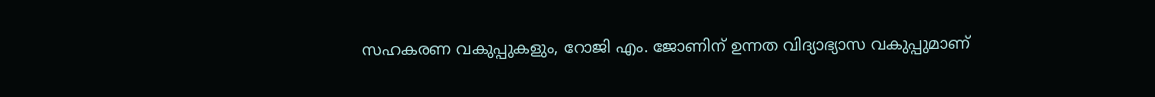സഹകരണ വകുപ്പുകളും, റോജി എം. ജോണിന് ഉന്നത വിദ്യാഭ്യാസ വകുപ്പുമാണ്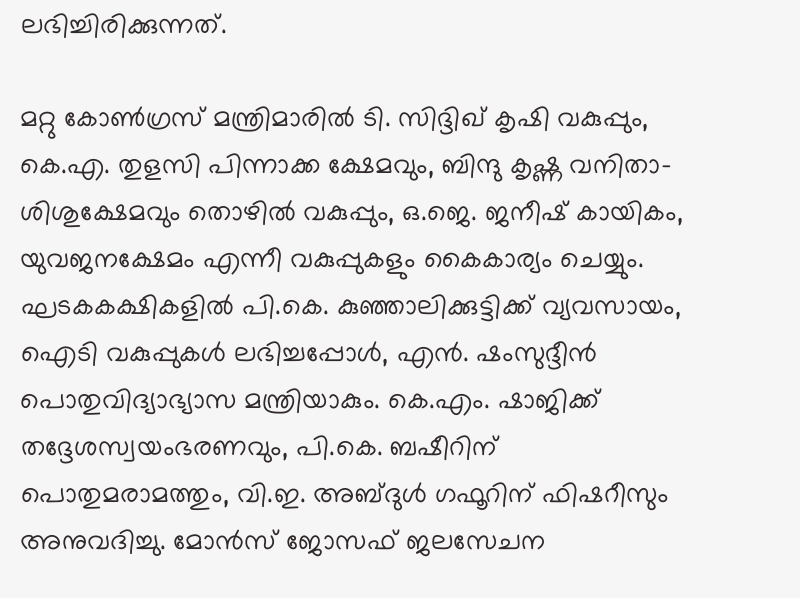ലഭിച്ചിരിക്കുന്നത്.

മറ്റു കോൺഗ്രസ് മന്ത്രിമാരിൽ ടി. സിദ്ദിഖ് കൃഷി വകുപ്പും, കെ.എ. തുളസി പിന്നാക്ക ക്ഷേമവും, ബിന്ദു കൃഷ്ണ വനിതാ-ശിശുക്ഷേമവും തൊഴിൽ വകുപ്പും, ഒ.ജെ. ജനീഷ് കായികം, യുവജനക്ഷേമം എന്നീ വകുപ്പുകളും കൈകാര്യം ചെയ്യും. ഘടകകക്ഷികളിൽ പി.കെ. കുഞ്ഞാലിക്കുട്ടിക്ക് വ്യവസായം, ഐടി വകുപ്പുകൾ ലഭിച്ചപ്പോൾ, എൻ. ഷംസുദ്ദീൻ പൊതുവിദ്യാഭ്യാസ മന്ത്രിയാകും. കെ.എം. ഷാജിക്ക് തദ്ദേശസ്വയംഭരണവും, പി.കെ. ബഷീറിന് പൊതുമരാമത്തും, വി.ഇ. അബ്ദുൾ ഗഫൂറിന് ഫിഷറീസും അനുവദിച്ചു. മോൻസ് ജോസഫ് ജലസേചന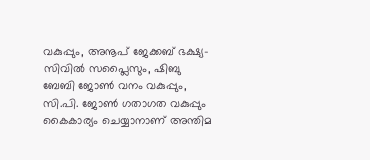വകുപ്പും, അനൂപ് ജേക്കബ് ഭക്ഷ്യ-സിവിൽ സപ്ലൈസും, ഷിബു ബേബി ജോൺ വനം വകുപ്പും, സി.പി. ജോൺ ഗതാഗത വകുപ്പും കൈകാര്യം ചെയ്യാനാണ് അന്തിമ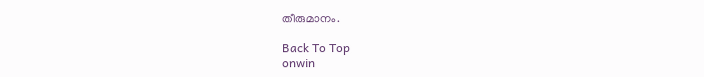തീരുമാനം.

Back To Top
onwin